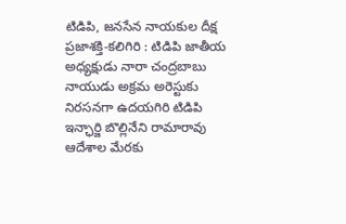టిడిపి, జనసేన నాయకుల దీక్ష
ప్రజాశక్తి-కలిగిరి : టిడిపి జాతీయ అధ్యక్షుడు నారా చంద్రబాబు నాయుడు అక్రమ అరెస్టుకు నిరసనగా ఉదయగిరి టిడిపి ఇన్ఛార్జి బొల్లినేని రామారావు ఆదేశాల మేరకు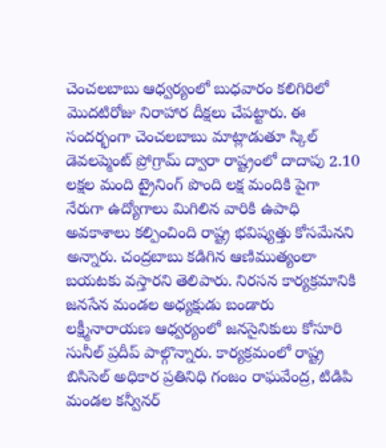చెంచలబాబు ఆధ్వర్యంలో బుధవారం కలిగిరిలో మొదటిరోజు నిరాహార దీక్షలు చేపట్టారు. ఈ సందర్భంగా చెంచలబాబు మాట్లాడుతూ స్కిల్ డెవలప్మెంట్ ప్రోగ్రామ్ ద్వారా రాష్ట్రంలో దాదాపు 2.10 లక్షల మంది ట్రైనింగ్ పొంది లక్ష మందికి పైగా నేరుగా ఉద్యోగాలు మిగిలిన వారికి ఉపాధి అవకాశాలు కల్పించింది రాష్ట్ర భవిష్యత్తు కోసమేనని అన్నారు. చంద్రబాబు కడిగిన ఆణిముత్యంలా బయటకు వస్తారని తెలిపారు. నిరసన కార్యక్రమానికి జనసేన మండల అధ్యక్షుడు బండారు లక్ష్మీనారాయణ ఆధ్వర్యంలో జనసైనికులు కోసూరి సునీల్ ప్రదీప్ పాల్గొన్నారు. కార్యక్రమంలో రాష్ట్ర బిసిసెల్ అధికార ప్రతినిధి గంజం రాఘవేంద్ర, టిడిపి మండల కన్వీనర్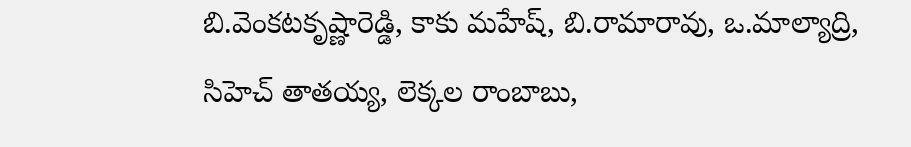బి.వెంకటకృష్ణారెడ్డి, కాకు మహేష్, బి.రామారావు, ఒ.మాల్యాద్రి, సిహెచ్ తాతయ్య, లెక్కల రాంబాబు,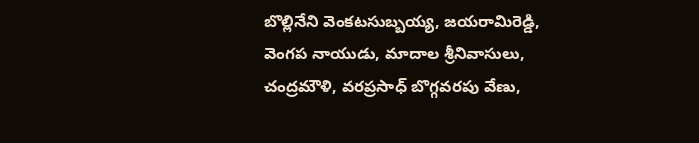బొల్లినేని వెంకటసుబ్బయ్య, జయరామిరెడ్డి, వెంగప నాయుడు, మాదాల శ్రీనివాసులు, చంద్రమౌళి, వరప్రసాధ్ బొగ్గవరపు వేణు,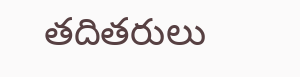తదితరులు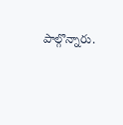పాల్గొన్నారు.